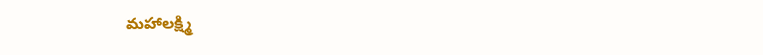మహాలక్ష్మి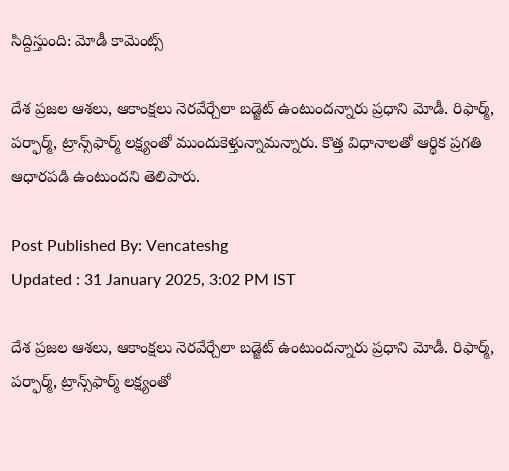సిద్దిస్తుంది: మోడీ కామెంట్స్

దేశ ప్రజల ఆశలు, ఆకాంక్షలు నెరవేర్చేలా బడ్జెట్‌ ఉంటుందన్నారు ప్రధాని మోడీ. రిఫార్మ్‌, పర్ఫార్మ్‌, ట్రాన్స్‌ఫార్మ్‌ లక్ష్యంతో ముందుకెళ్తున్నామన్నారు. కొత్త విధానాలతో ఆర్థిక ప్రగతి ఆధారపడి ఉంటుందని తెలిపారు.

Post Published By: Vencateshg
Updated : 31 January 2025, 3:02 PM IST

దేశ ప్రజల ఆశలు, ఆకాంక్షలు నెరవేర్చేలా బడ్జెట్‌ ఉంటుందన్నారు ప్రధాని మోడీ. రిఫార్మ్‌, పర్ఫార్మ్‌, ట్రాన్స్‌ఫార్మ్‌ లక్ష్యంతో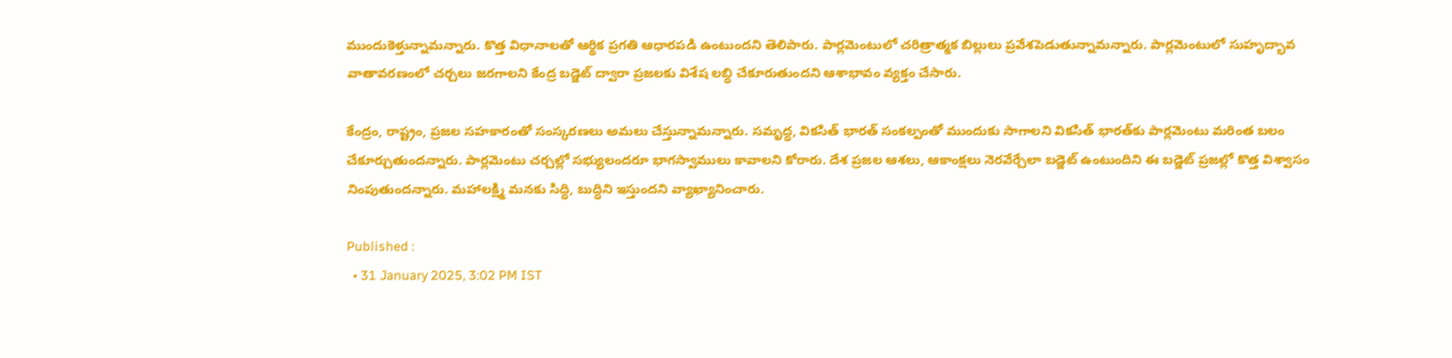ముందుకెళ్తున్నామన్నారు. కొత్త విధానాలతో ఆర్థిక ప్రగతి ఆధారపడి ఉంటుందని తెలిపారు. పార్లమెంటులో చరిత్రాత్మక బిల్లులు ప్రవేశపెడుతున్నామన్నారు. పార్లమెంటులో సుహృద్భావ వాతావరణంలో చర్చలు జరగాలని కేంద్ర బడ్జెట్‌ ద్వారా ప్రజలకు విశేష లబ్ధి చేకూరుతుందని ఆశాభావం వ్యక్తం చేసారు.

కేంద్రం, రాష్ట్రం, ప్రజల సహకారంతో సంస్కరణలు అమలు చేస్తున్నామన్నారు. సమృద్ధ, వికసిత్‌ భారత్‌ సంకల్పంతో ముందుకు సాగాలని వికసిత్‌ భారత్‌కు పార్లమెంటు మరింత బలం చేకూర్చుతుందన్నారు. పార్లమెంటు చర్చల్లో సభ్యులందరూ భాగస్వాములు కావాలని కోరారు. దేశ ప్రజల ఆశలు, ఆకాంక్షలు నెరవేర్చేలా బడ్జెట్‌ ఉంటుందిని ఈ బడ్జెట్‌ ప్రజల్లో కొత్త విశ్వాసం నింపుతుందన్నారు. మహాలక్ష్మి మనకు సిద్ధి, బుద్ధిని ఇస్తుందని వ్యాఖ్యానించారు.

Published :
  • 31 January 2025, 3:02 PM IST